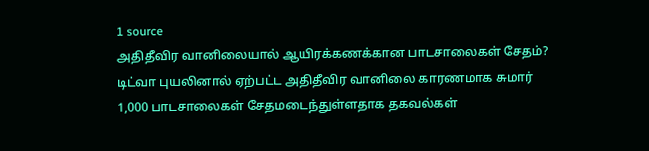1 source
அதிதீவிர வானிலையால் ஆயிரக்கணக்கான பாடசாலைகள் சேதம்?
டிட்வா புயலினால் ஏற்பட்ட அதிதீவிர வானிலை காரணமாக சுமார் 1,000 பாடசாலைகள் சேதமடைந்துள்ளதாக தகவல்கள்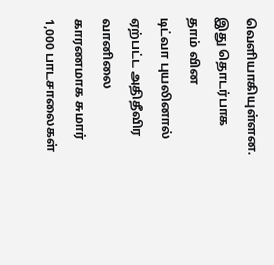வெளியாகியுள்ளன. இது தொடர்பாக தாம் வின
டிட்வா புயலினால் ஏற்பட்ட அதிதீவிர வானிலை காரணமாக சுமார் 1,000 பாடசாலைகள்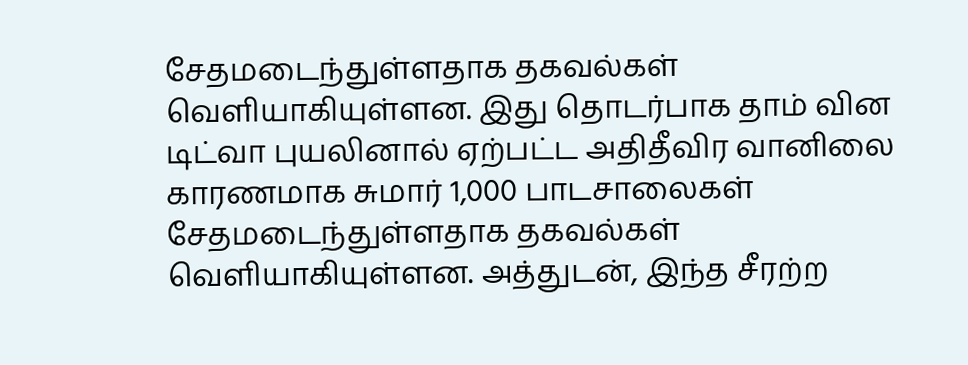சேதமடைந்துள்ளதாக தகவல்கள் வெளியாகியுள்ளன. இது தொடர்பாக தாம் வின
டிட்வா புயலினால் ஏற்பட்ட அதிதீவிர வானிலை காரணமாக சுமார் 1,000 பாடசாலைகள் சேதமடைந்துள்ளதாக தகவல்கள் வெளியாகியுள்ளன. அத்துடன், இந்த சீரற்ற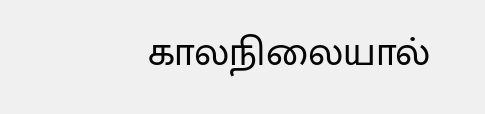காலநிலையால்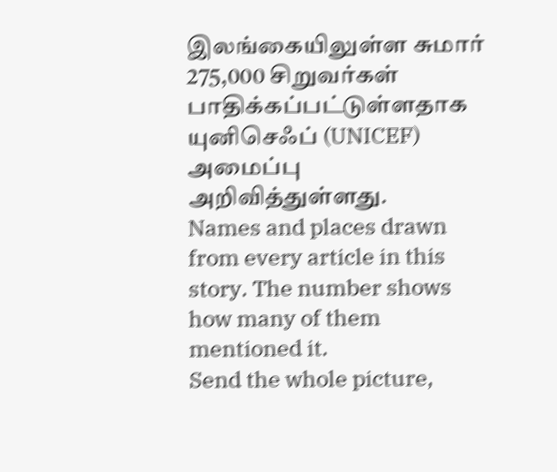இலங்கையிலுள்ள சுமார் 275,000 சிறுவர்கள் பாதிக்கப்பட்டுள்ளதாக யுனிசெஃப் (UNICEF) அமைப்பு அறிவித்துள்ளது.
Names and places drawn from every article in this story. The number shows how many of them mentioned it.
Send the whole picture,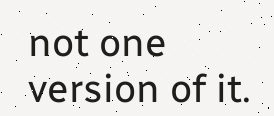not one version of it.